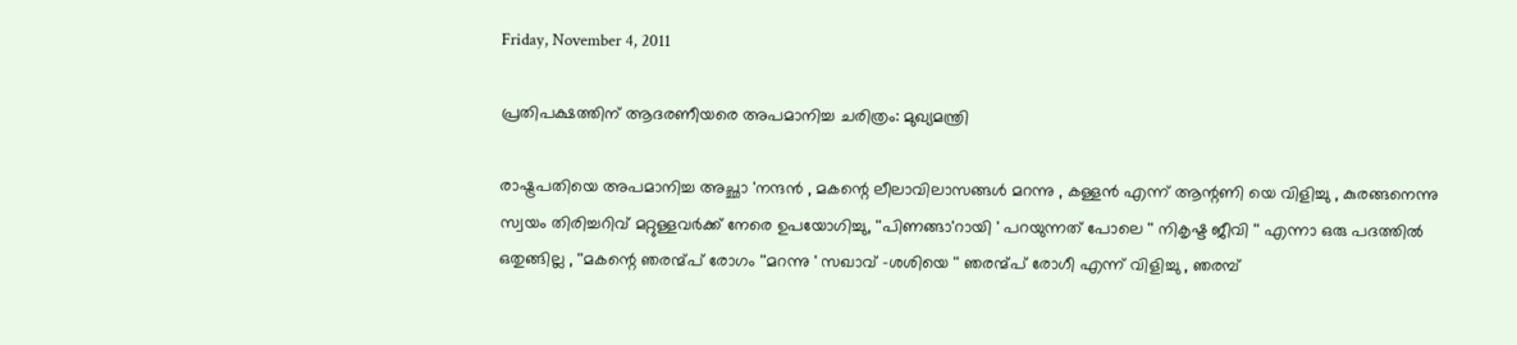Friday, November 4, 2011

പ്രതിപക്ഷത്തിന് ആദരണീയരെ അപമാനിച്ച ചരിത്രം: മുഖ്യമന്ത്രി

രാഷ്ട്രപതിയെ അപമാനിച്ച അച്ഛാ 'നന്ദന്‍ , മകന്റെ ലീലാവിലാസങ്ങള്‍ മറന്നു , കള്ളന്‍ എന്ന് ആന്റണി യെ വിളിച്ചു , കുരങ്ങനെന്നു സ്വയം തിരിച്ചറിവ് മറ്റുള്ളവര്‍ക്ക് നേരെ ഉപയോഗിച്ചു, ''പിണങ്ങാ'റായി ' പറയുന്നത് പോലെ '' നികൃഷ്ട ജീവി '' എന്നാ ഒരു പദത്തില്‍ ഒതുങ്ങില്ല , ''മകന്റെ ഞരന്മ്പ് രോഗം ''മറന്നു ' സഖാവ് -ശശിയെ '' ഞരന്മ്പ് രോഗീ എന്ന് വിളിച്ചു , ഞരമ്പ്‌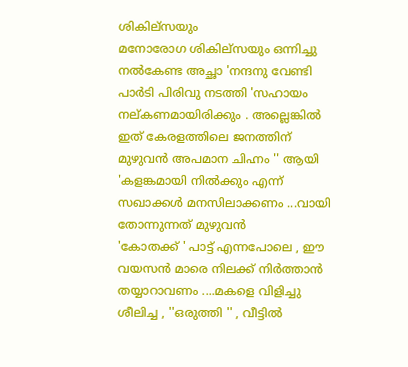ശികില്സയും
മനോരോഗ ശികില്സയും ഒന്നിച്ചു നല്‍കേണ്ട അച്ഛാ 'നന്ദനു വേണ്ടി പാര്‍ടി പിരിവു നടത്തി 'സഹായം നല്കണമായിരിക്കും . അല്ലെങ്കില്‍ ഇത് കേരളത്തിലെ ജനത്തിന് മുഴുവന്‍ അപമാന ചിഹ്നം '' ആയി 'കളങ്കമായി നില്‍ക്കും എന്ന് സഖാക്കള്‍ മനസിലാക്കണം ...വായി തോന്നുന്നത് മുഴുവന്‍
'കോതക്ക് ' പാട്ട് എന്നപോലെ , ഈ വയസന്‍ മാരെ നിലക്ക് നിര്‍ത്താന്‍ തയ്യാറാവണം ....മകളെ വിളിച്ചു ശീലിച്ച , ''ഒരുത്തി '' , വീട്ടില്‍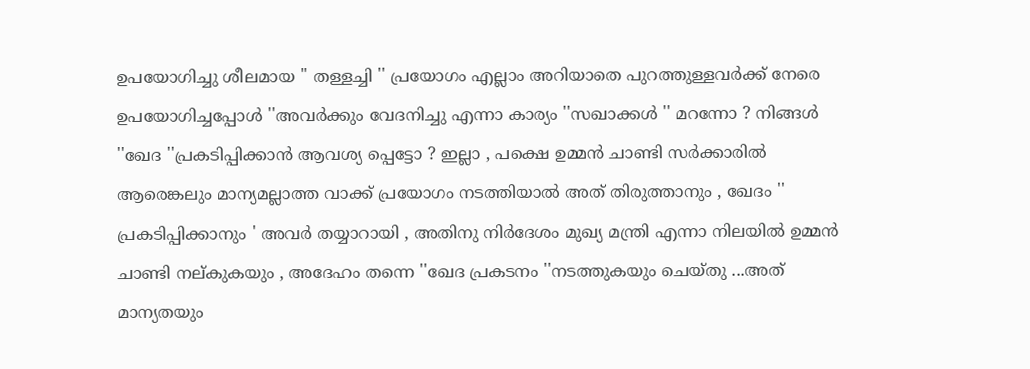ഉപയോഗിച്ചു ശീലമായ '' തള്ളച്ചി '' പ്രയോഗം എല്ലാം അറിയാതെ പുറത്തുള്ളവര്‍ക്ക് നേരെ ഉപയോഗിച്ചപ്പോള്‍ ''അവര്‍ക്കും വേദനിച്ചു എന്നാ കാര്യം ''സഖാക്കള്‍ '' മറന്നോ ? നിങ്ങള്‍ ''ഖേദ ''പ്രകടിപ്പിക്കാന്‍ ആവശ്യ പ്പെട്ടോ ? ഇല്ലാ , പക്ഷെ ഉമ്മന്‍ ചാണ്ടി സര്‍ക്കാരില്‍ ആരെങ്കലും മാന്യമല്ലാത്ത വാക്ക് പ്രയോഗം നടത്തിയാല്‍ അത് തിരുത്താനും , ഖേദം '' പ്രകടിപ്പിക്കാനും ' അവര്‍ തയ്യാറായി , അതിനു നിര്‍ദേശം മുഖ്യ മന്ത്രി എന്നാ നിലയില്‍ ഉമ്മന്‍ ചാണ്ടി നല്കുകയും , അദേഹം തന്നെ ''ഖേദ പ്രകടനം ''നടത്തുകയും ചെയ്തു ...അത് മാന്യതയും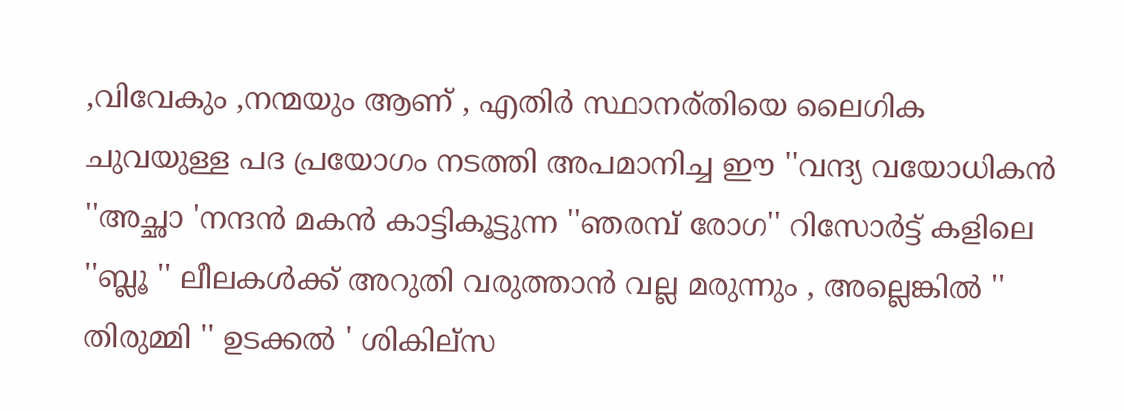,വിവേകും ,നന്മയും ആണ് , എതിര്‍ സ്ഥാനര്തിയെ ലൈഗിക ചുവയുള്ള പദ പ്രയോഗം നടത്തി അപമാനിച്ച ഈ ''വന്ദ്യ വയോധികന്‍ ''അച്ഛാ 'നന്ദന്‍ മകന്‍ കാട്ടികൂട്ടുന്ന ''ഞരമ്പ്‌ രോഗ'' റിസോര്‍ട്ട് കളിലെ ''ബ്ലൂ '' ലീലകള്‍ക്ക്‌ അറുതി വരുത്താന്‍ വല്ല മരുന്നും , അല്ലെങ്കില്‍ '' തിരുമ്മി '' ഉടക്കല്‍ ' ശികില്സ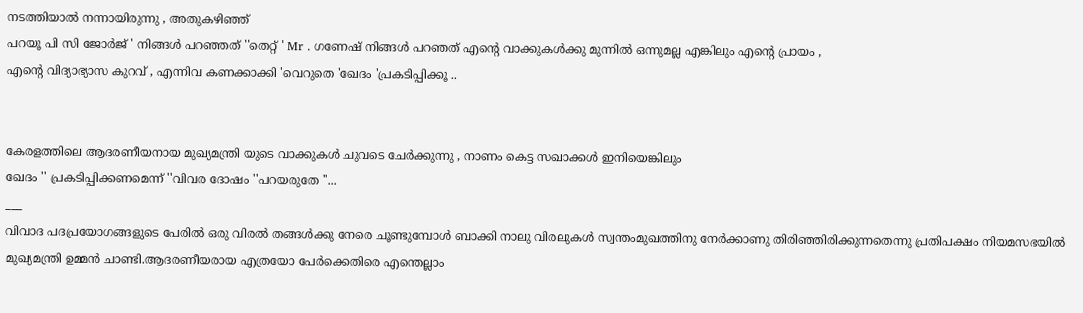നടത്തിയാല്‍ നന്നായിരുന്നു , അതുകഴിഞ്ഞ്
പറയൂ പി സി ജോര്‍ജ് ' നിങ്ങള്‍ പറഞ്ഞത് ''തെറ്റ് ' Mr . ഗണേഷ് നിങ്ങള്‍ പറഞത് എന്റെ വാക്കുകള്‍ക്കു മുന്നില്‍ ഒന്നുമല്ല എങ്കിലും എന്റെ പ്രായം ,
എന്റെ വിദ്യാഭ്യാസ കുറവ് , എന്നിവ കണക്കാക്കി 'വെറുതെ 'ഖേദം 'പ്രകടിപ്പിക്കൂ ..


കേരളത്തിലെ ആദരണീയനായ മുഖ്യമന്ത്രി യുടെ വാക്കുകള്‍ ചുവടെ ചേര്‍ക്കുന്നു , നാണം കെട്ട സഖാക്കള്‍ ഇനിയെങ്കിലും
ഖേദം '' പ്രകടിപ്പിക്കണമെന്ന് ''വിവര ദോഷം ''പറയരുതേ ''...
___
വിവാദ പദപ്രയോഗങ്ങളുടെ പേരില്‍ ഒരു വിരല്‍ തങ്ങള്‍ക്കു നേരെ ചൂണ്ടുമ്പോള്‍ ബാക്കി നാലു വിരലുകള്‍ സ്വന്തംമുഖത്തിനു നേര്‍ക്കാണു തിരിഞ്ഞിരിക്കുന്നതെന്നു പ്രതിപക്ഷം നിയമസഭയില്‍ മുഖ്യമന്ത്രി ഉമ്മന്‍ ചാണ്ടി.ആദരണീയരായ എത്രയോ പേര്‍ക്കെതിരെ എന്തെല്ലാം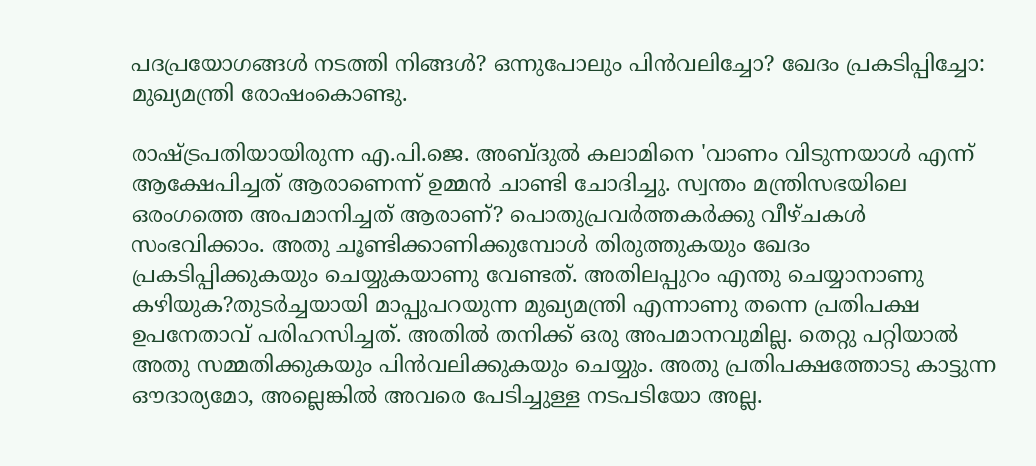പദപ്രയോഗങ്ങള്‍ നടത്തി നിങ്ങള്‍? ഒന്നുപോലും പിന്‍വലിച്ചോ? ഖേദം പ്രകടിപ്പിച്ചോ: മുഖ്യമന്ത്രി രോഷംകൊണ്ടു.

രാഷ്ട്രപതിയായിരുന്ന എ.പി.ജെ. അബ്ദുല്‍ കലാമിനെ 'വാണം വിടുന്നയാള്‍ എന്ന് ആക്ഷേപിച്ചത് ആരാണെന്ന് ഉമ്മന്‍ ചാണ്ടി ചോദിച്ചു. സ്വന്തം മന്ത്രിസഭയിലെ ഒരംഗത്തെ അപമാനിച്ചത് ആരാണ്? പൊതുപ്രവര്‍ത്തകര്‍ക്കു വീഴ്ചകള്‍ സംഭവിക്കാം. അതു ചൂണ്ടിക്കാണിക്കുമ്പോള്‍ തിരുത്തുകയും ഖേദം പ്രകടിപ്പിക്കുകയും ചെയ്യുകയാണു വേണ്ടത്. അതിലപ്പുറം എന്തു ചെയ്യാനാണു കഴിയുക?തുടര്‍ച്ചയായി മാപ്പുപറയുന്ന മുഖ്യമന്ത്രി എന്നാണു തന്നെ പ്രതിപക്ഷ ഉപനേതാവ് പരിഹസിച്ചത്. അതില്‍ തനിക്ക് ഒരു അപമാനവുമില്ല. തെറ്റു പറ്റിയാല്‍ അതു സമ്മതിക്കുകയും പിന്‍വലിക്കുകയും ചെയ്യും. അതു പ്രതിപക്ഷത്തോടു കാട്ടുന്ന ഔദാര്യമോ, അല്ലെങ്കില്‍ അവരെ പേടിച്ചുള്ള നടപടിയോ അല്ല.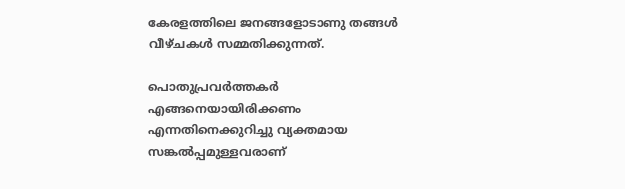കേരളത്തിലെ ജനങ്ങളോടാണു തങ്ങള്‍ വീഴ്ചകള്‍ സമ്മതിക്കുന്നത്.

പൊതുപ്രവര്‍ത്തകര്‍ എങ്ങനെയായിരിക്കണം എന്നതിനെക്കുറിച്ചു വ്യക്തമായ സങ്കല്‍പ്പമുള്ളവരാണ്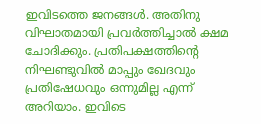ഇവിടത്തെ ജനങ്ങള്‍. അതിനു വിഘാതമായി പ്രവര്‍ത്തിച്ചാല്‍ ക്ഷമ ചോദിക്കും. പ്രതിപക്ഷത്തിന്റെ നിഘണ്ടുവില്‍ മാപ്പും ഖേദവും പ്രതിഷേധവും ഒന്നുമില്ല എന്ന് അറിയാം. ഇവിടെ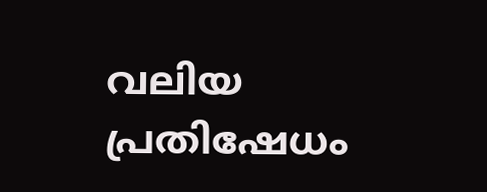വലിയ പ്രതിഷേധം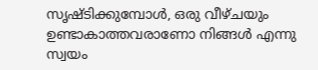സൃഷ്ടിക്കുമ്പോള്‍, ഒരു വീഴ്ചയും ഉണ്ടാകാത്തവരാണോ നിങ്ങള്‍ എന്നു സ്വയം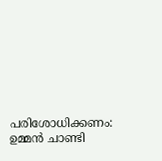പരിശോധിക്കണം: ഉമ്മന്‍ ചാണ്ടി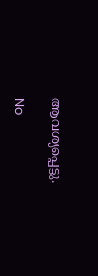ആവശ്യപ്പെട്ടു.

No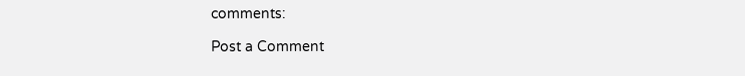comments:

Post a Comment